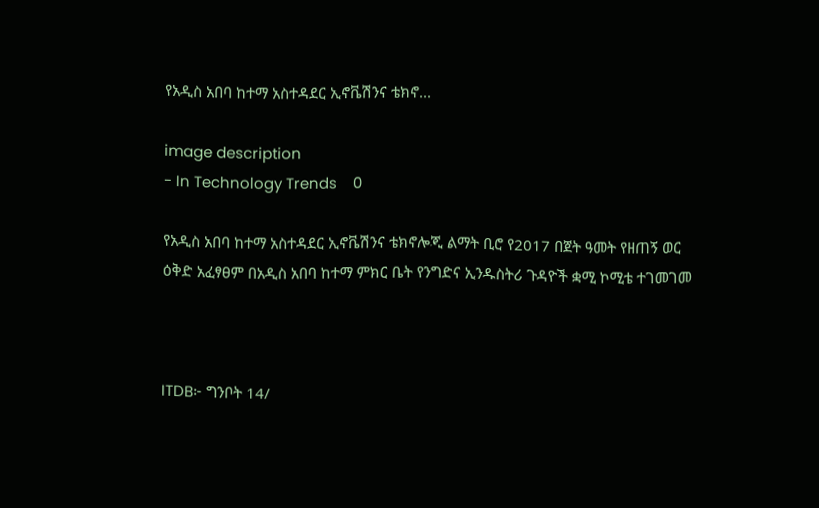የአዲስ አበባ ከተማ አስተዳደር ኢኖቬሽንና ቴክኖ...

image description
- In Technology Trends    0

የአዲስ አበባ ከተማ አስተዳደር ኢኖቬሽንና ቴክኖሎጂ ልማት ቢሮ የ2017 በጀት ዓመት የዘጠኝ ወር ዕቅድ አፈፃፀም በአዲስ አበባ ከተማ ምክር ቤት የንግድና ኢንዱስትሪ ጉዳዮች ቋሚ ኮሚቴ ተገመገመ



ITDB፦ ግንቦት 14/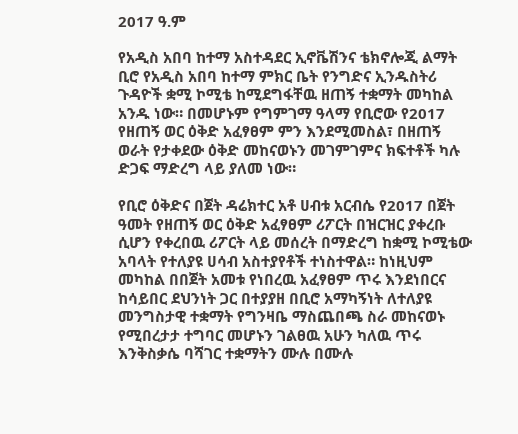2017 ዓ.ም

የአዲስ አበባ ከተማ አስተዳደር ኢኖቬሽንና ቴክኖሎጂ ልማት ቢሮ የአዲስ አበባ ከተማ ምክር ቤት የንግድና ኢንዱስትሪ ጉዳዮች ቋሚ ኮሚቴ ከሚደግፋቸዉ ዘጠኝ ተቋማት መካከል አንዱ ነው። በመሆኑም የግምገማ ዓላማ የቢሮው የ2017 የዘጠኝ ወር ዕቅድ አፈፃፀም ምን እንደሚመስል፣ በዘጠኝ ወራት የታቀደው ዕቅድ መከናወኑን መገምገምና ክፍተቶች ካሉ ድጋፍ ማድረግ ላይ ያለመ ነው።

የቢሮ ዕቅድና በጀት ዳሬክተር አቶ ሀብቱ አርብሴ የ2017 በጀት ዓመት የዘጠኝ ወር ዕቅድ አፈፃፀም ሪፖርት በዝርዝር ያቀረቡ ሲሆን የቀረበዉ ሪፖርት ላይ መሰረት በማድረግ ከቋሚ ኮሚቴው አባላት የተለያዩ ሀሳብ አስተያየቶች ተነስተዋል። ከነዚህም መካከል በበጀት አመቱ የነበረዉ አፈፃፀም ጥሩ እንደነበርና ከሳይበር ደህንነት ጋር በተያያዘ በቢሮ አማካኝነት ለተለያዩ መንግስታዊ ተቋማት የግንዛቤ ማስጨበጫ ስራ መከናወኑ የሚበረታታ ተግባር መሆኑን ገልፀዉ አሁን ካለዉ ጥሩ እንቅስቃሴ ባሻገር ተቋማትን ሙሉ በሙሉ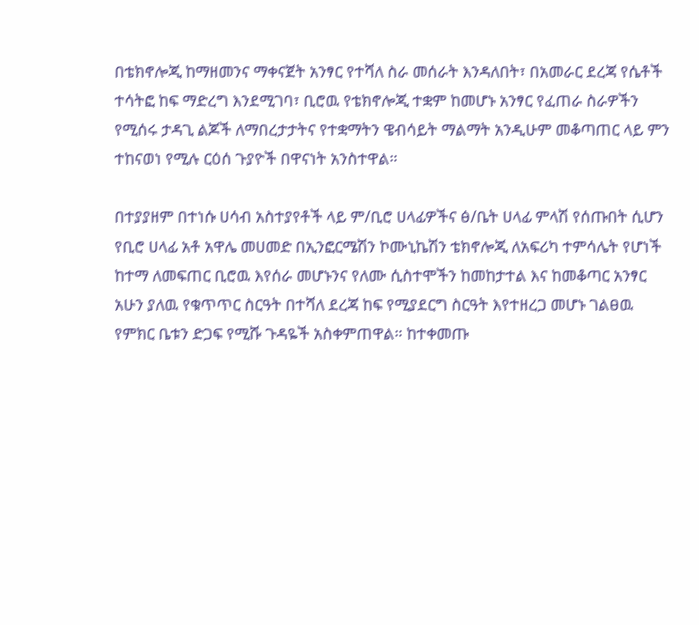በቴክኖሎጂ ከማዘመንና ማቀናጀት አንፃር የተሻለ ስራ መሰራት እንዳለበት፣ በአመራር ደረጃ የሴቶች ተሳትፎ ከፍ ማድረግ እንደሚገባ፣ ቢሮዉ የቴክኖሎጂ ተቋም ከመሆኑ አንፃር የፈጠራ ስራዎችን የሚሰሩ ታዳጊ ልጆች ለማበረታታትና የተቋማትን ዌብሳይት ማልማት አንዲሁም መቆጣጠር ላይ ምን ተከናወነ የሚሉ ርዕሰ ጉያዮች በዋናነት አንስተዋል።

በተያያዘም በተነሱ ሀሳብ አስተያየቶች ላይ ም/ቢሮ ሀላፊዎችና ፅ/ቤት ሀላፊ ምላሽ የሰጡበት ሲሆን የቢሮ ሀላፊ አቶ አዋሌ መሀመድ በኢንፎርሜሽን ኮሙኒኬሽን ቴክኖሎጂ ለአፍሪካ ተምሳሌት የሆነች ከተማ ለመፍጠር ቢሮዉ እየሰራ መሆኑንና የለሙ ሲስተሞችን ከመከታተል እና ከመቆጣር አንፃር አሁን ያለዉ የቁጥጥር ስርዓት በተሻለ ደረጃ ከፍ የሚያደርግ ስርዓት እየተዘረጋ መሆኑ ገልፀዉ የምክር ቤቱን ድጋፍ የሚሹ ጉዳዬች አስቀምጠዋል። ከተቀመጡ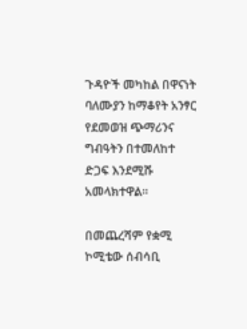ጉዳዮች መካከል በዋናነት ባለሙያን ከማቆየት አንፃር የደመወዝ ጭማሪንና ግብዓትን በተመለከተ ድጋፍ እንደሚሹ አመላክተዋል።

በመጨረሻም የቋሚ ኮሚቴው ሰብሳቢ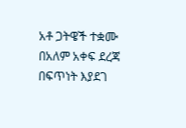አቶ ጋትዌች ተቋሙ በአለም አቀፍ ደረጃ በፍጥነት እያደገ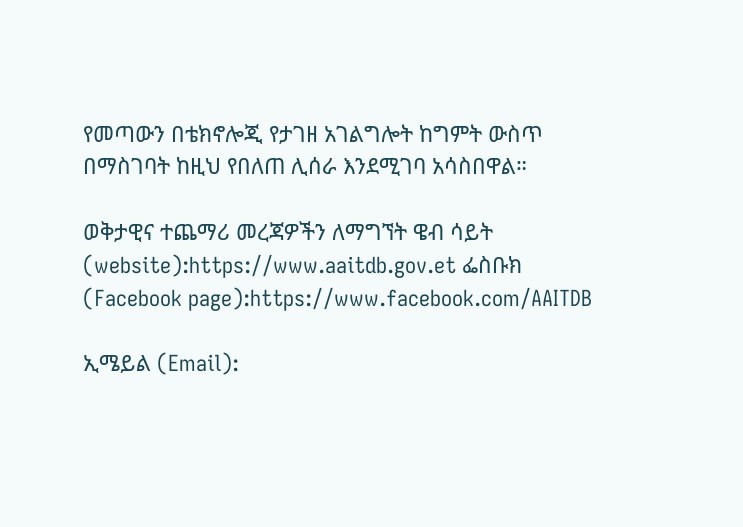የመጣውን በቴክኖሎጂ የታገዘ አገልግሎት ከግምት ውስጥ በማስገባት ከዚህ የበለጠ ሊሰራ እንደሚገባ አሳስበዋል።

ወቅታዊና ተጨማሪ መረጃዎችን ለማግኘት ዌብ ሳይት (website):https://www.aaitdb.gov.et ፌስቡክ (Facebook page):https://www.facebook.com/AAITDB

ኢሜይል (Email):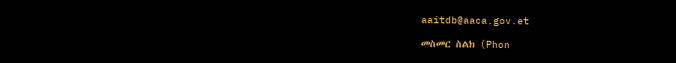aaitdb@aaca.gov.et

መስመር ስልክ (Phon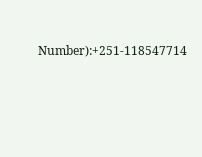Number):+251-118547714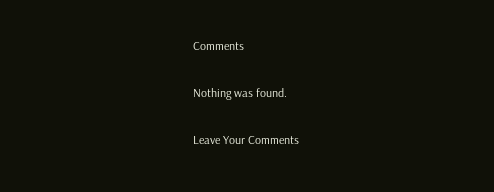Comments

Nothing was found.

Leave Your Comments